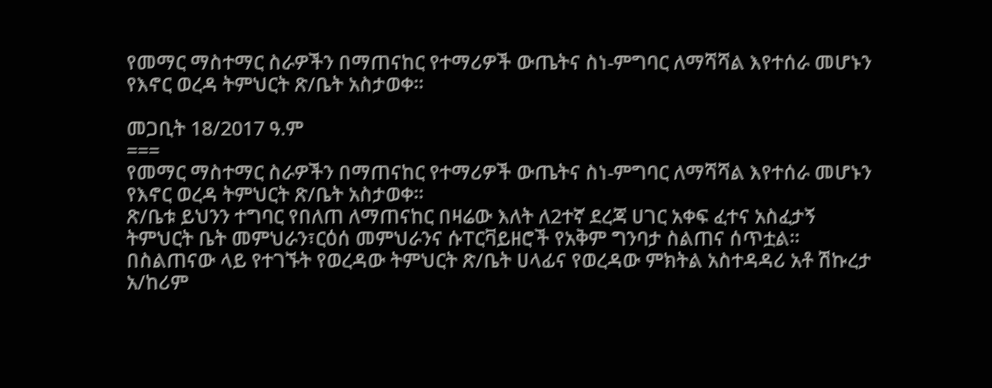የመማር ማስተማር ስራዎችን በማጠናከር የተማሪዎች ውጤትና ስነ-ምግባር ለማሻሻል እየተሰራ መሆኑን የእኖር ወረዳ ትምህርት ጽ/ቤት አስታወቀ።

መጋቢት 18/2017 ዓ.ም
===
የመማር ማስተማር ስራዎችን በማጠናከር የተማሪዎች ውጤትና ስነ-ምግባር ለማሻሻል እየተሰራ መሆኑን የእኖር ወረዳ ትምህርት ጽ/ቤት አስታወቀ።
ጽ/ቤቱ ይህንን ተግባር የበለጠ ለማጠናከር በዛሬው እለት ለ2ተኛ ደረጃ ሀገር አቀፍ ፈተና አስፈታኝ ትምህርት ቤት መምህራን፣ርዕሰ መምህራንና ሱፐርቫይዘሮች የአቅም ግንባታ ስልጠና ሰጥቷል።
በስልጠናው ላይ የተገኙት የወረዳው ትምህርት ጽ/ቤት ሀላፊና የወረዳው ምክትል አስተዳዳሪ አቶ ሽኩረታ አ/ከሪም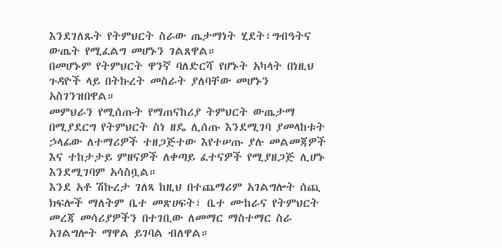እንደገለጹት የትምህርት ስራው ጤታማነት ሂደት፣ግብዓትና ውጤት የሚፈልግ መሆኑን ገልጸዋል።
በመሆኑም የትምህርት ዋንኛ ባለድርሻ የሆኑት አካላት በነዚህ ጉዳዮች ላይ በትኩረት መስራት ያለባቸው መሆኑን አስገንዝበዋል።
መምህራን የሚሰጡት የማጠናከሪያ ትምህርት ውጤታማ በሚያደርግ የትምህርት ስነ ዘዴ ሊሰጡ እንደሚገባ ያመላከቱት ኃላፊው ለተማሪዎች ተዘጋጅተው እየተሠጡ ያሉ መልመጃዎች እና ተከታታይ ምዘናዎች ለቀጣይ ፈተናዎች የሚያዘጋጅ ሊሆኑ እንደሚገባም አሳስቧል።
እንደ አቶ ሽኩረታ ገለጻ ከዚህ በተጨማሪም አገልግሎት ሰጪ ክፍሎች ማለትም ቤተ መጽሀፍት፣ ቤተ ሙከራና የትምህርት መረጃ መሳሪያዎችን በተገቢው ለመማር ማስተማር ስራ አገልግሎት ማዋል ይገባል ብለዋል።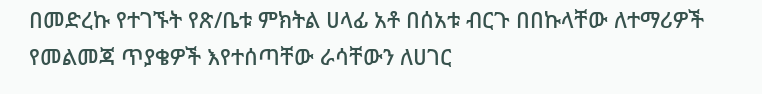በመድረኩ የተገኙት የጽ/ቤቱ ምክትል ሀላፊ አቶ በሰአቱ ብርጉ በበኩላቸው ለተማሪዎች የመልመጃ ጥያቄዎች እየተሰጣቸው ራሳቸውን ለሀገር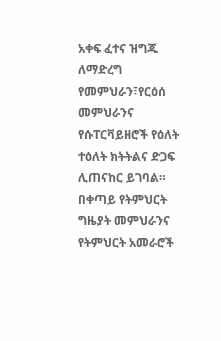አቀፍ ፈተና ዝግጁ ለማድረግ የመምህራን፣የርዕሰ መምህራንና የሱፐርቫይዘሮች የዕለት ተዕለት ክትትልና ድጋፍ ሊጠናከር ይገባል።
በቀጣይ የትምህርት ግዜያት መምህራንና የትምህርት አመራሮች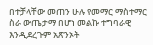በተቻላቸው መጠን ሁሉ የመማር ማስተማር ስራ ውጤታማ በሆነ መልኩ ተግባራዊ እንዲደረጉም አጽንኦት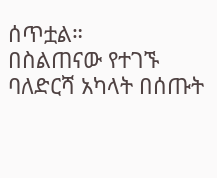ሰጥቷል።
በስልጠናው የተገኙ ባለድርሻ አካላት በሰጡት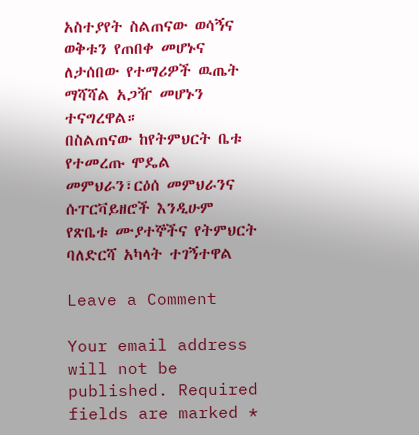አስተያየት ስልጠናው ወሳኝና ወቅቱን የጠበቀ መሆኑና ለታሰበው የተማሪዎች ዉጤት ማሻሻል አጋዥ መሆኑን ተናግረዋል።
በስልጠናው ከየትምህርት ቤቱ የተመረጡ ሞዴል መምህራን፣ርዕሰ መምህራንና ሱፐርቫይዘሮች እንዲሁም የጽቤቱ ሙያተኞችና የትምህርት ባለድርሻ አካላት ተገኝተዋል

Leave a Comment

Your email address will not be published. Required fields are marked *